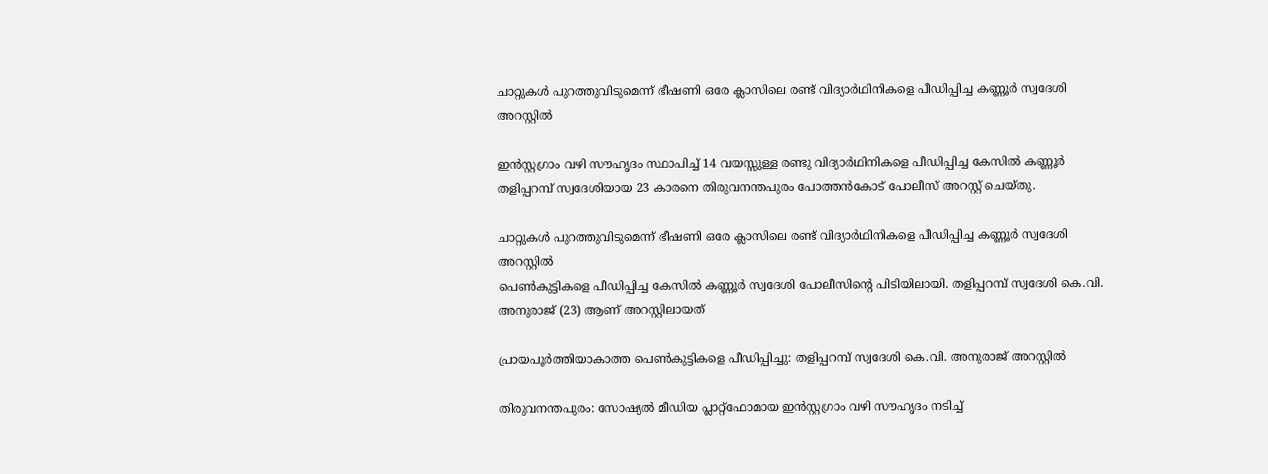ചാറ്റുകൾ പുറത്തുവിടുമെന്ന് ഭീഷണി ഒരേ ക്ലാസിലെ രണ്ട് വിദ്യാർഥിനികളെ പീഡിപ്പിച്ച കണ്ണൂർ സ്വദേശി അറസ്റ്റിൽ

ഇൻസ്റ്റഗ്രാം വഴി സൗഹൃദം സ്ഥാപിച്ച് 14 വയസ്സുള്ള രണ്ടു വിദ്യാർഥിനികളെ പീഡിപ്പിച്ച കേസിൽ കണ്ണൂർ തളിപ്പറമ്പ് സ്വദേശിയായ 23 കാരനെ തിരുവനന്തപുരം പോത്തൻകോട് പോലീസ് അറസ്റ്റ് ചെയ്തു.

ചാറ്റുകൾ പുറത്തുവിടുമെന്ന് ഭീഷണി ഒരേ ക്ലാസിലെ രണ്ട് വിദ്യാർഥിനികളെ പീഡിപ്പിച്ച കണ്ണൂർ സ്വദേശി അറസ്റ്റിൽ
പെൺകുട്ടികളെ പീഡിപ്പിച്ച കേസിൽ കണ്ണൂർ സ്വദേശി പോലീസിന്റെ പിടിയിലായി. തളിപ്പറമ്പ് സ്വദേശി കെ.വി. അനുരാജ് (23) ആണ് അറസ്റ്റിലായത്

പ്രായപൂർത്തിയാകാത്ത പെൺകുട്ടികളെ പീഡിപ്പിച്ചു: തളിപ്പറമ്പ് സ്വദേശി കെ.വി. അനുരാജ് അറസ്റ്റിൽ

തിരുവനന്തപുരം: സോഷ്യൽ മീഡിയ പ്ലാറ്റ്‌ഫോമായ ഇൻസ്റ്റഗ്രാം വഴി സൗഹൃദം നടിച്ച്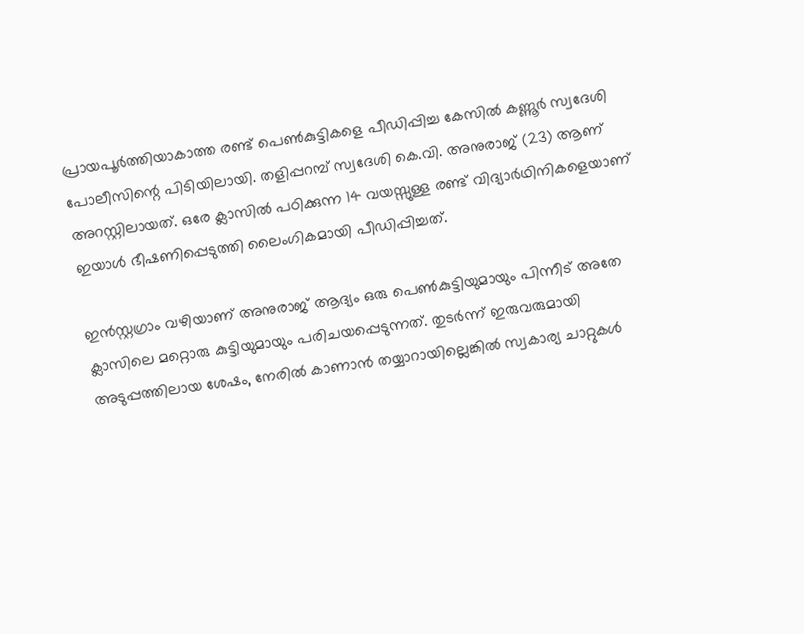പ്രായപൂർത്തിയാകാത്ത രണ്ട് പെൺകുട്ടികളെ പീഡിപ്പിച്ച കേസിൽ കണ്ണൂർ സ്വദേശി പോലീസിന്റെ പിടിയിലായി. തളിപ്പറമ്പ് സ്വദേശി കെ.വി. അനുരാജ് (23) ആണ് അറസ്റ്റിലായത്. ഒരേ ക്ലാസിൽ പഠിക്കുന്ന 14 വയസ്സുള്ള രണ്ട് വിദ്യാർഥിനികളെയാണ് ഇയാൾ ഭീഷണിപ്പെടുത്തി ലൈംഗികമായി പീഡിപ്പിച്ചത്.

ഇൻസ്റ്റഗ്രാം വഴിയാണ് അനുരാജ് ആദ്യം ഒരു പെൺകുട്ടിയുമായും പിന്നീട് അതേ ക്ലാസിലെ മറ്റൊരു കുട്ടിയുമായും പരിചയപ്പെടുന്നത്. തുടർന്ന് ഇരുവരുമായി അടുപ്പത്തിലായ ശേഷം, നേരിൽ കാണാൻ തയ്യാറായില്ലെങ്കിൽ സ്വകാര്യ ചാറ്റുകൾ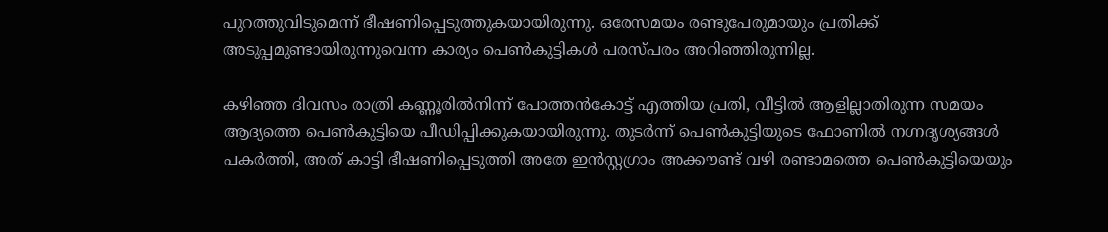പുറത്തുവിടുമെന്ന് ഭീഷണിപ്പെടുത്തുകയായിരുന്നു. ഒരേസമയം രണ്ടുപേരുമായും പ്രതിക്ക് അടുപ്പമുണ്ടായിരുന്നുവെന്ന കാര്യം പെൺകുട്ടികൾ പരസ്പരം അറിഞ്ഞിരുന്നില്ല.

കഴിഞ്ഞ ദിവസം രാത്രി കണ്ണൂരിൽനിന്ന് പോത്തൻകോട്ട് എത്തിയ പ്രതി, വീട്ടിൽ ആളില്ലാതിരുന്ന സമയം ആദ്യത്തെ പെൺകുട്ടിയെ പീഡിപ്പിക്കുകയായിരുന്നു. തുടർന്ന് പെൺകുട്ടിയുടെ ഫോണിൽ നഗ്നദൃശ്യങ്ങൾ പകർത്തി, അത് കാട്ടി ഭീഷണിപ്പെടുത്തി അതേ ഇൻസ്റ്റഗ്രാം അക്കൗണ്ട് വഴി രണ്ടാമത്തെ പെൺകുട്ടിയെയും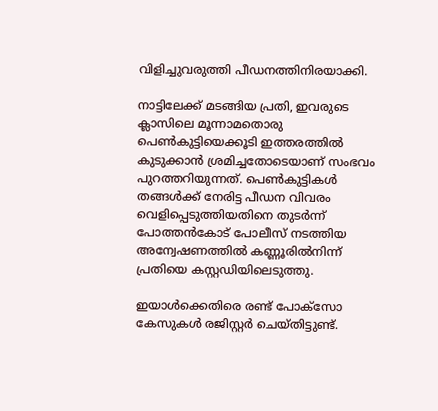വിളിച്ചുവരുത്തി പീഡനത്തിനിരയാക്കി.

നാട്ടിലേക്ക് മടങ്ങിയ പ്രതി, ഇവരുടെ ക്ലാസിലെ മൂന്നാമതൊരു പെൺകുട്ടിയെക്കൂടി ഇത്തരത്തിൽ കുടുക്കാൻ ശ്രമിച്ചതോടെയാണ് സംഭവം പുറത്തറിയുന്നത്. പെൺകുട്ടികൾ തങ്ങൾക്ക് നേരിട്ട പീഡന വിവരം വെളിപ്പെടുത്തിയതിനെ തുടർന്ന് പോത്തൻകോട് പോലീസ് നടത്തിയ അന്വേഷണത്തിൽ കണ്ണൂരിൽനിന്ന് പ്രതിയെ കസ്റ്റഡിയിലെടുത്തു.

ഇയാൾക്കെതിരെ രണ്ട് പോക്സോ കേസുകൾ രജിസ്റ്റർ ചെയ്തിട്ടുണ്ട്.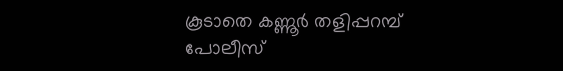കൂടാതെ കണ്ണൂർ തളിപ്പറമ്പ് പോലീസ്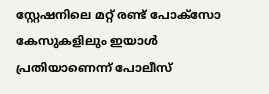സ്റ്റേഷനിലെ മറ്റ് രണ്ട് പോക്സോ കേസുകളിലും ഇയാൾ പ്രതിയാണെന്ന് പോലീസ്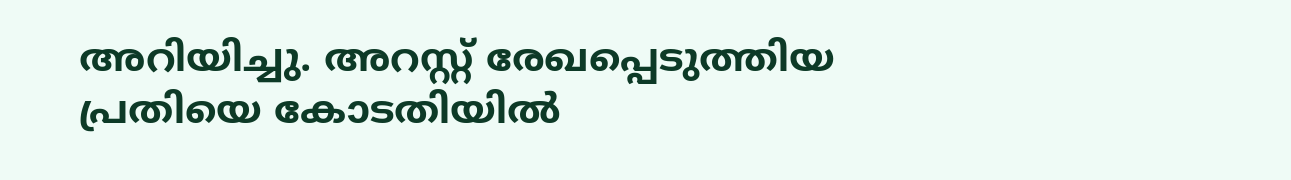അറിയിച്ചു. അറസ്റ്റ് രേഖപ്പെടുത്തിയ പ്രതിയെ കോടതിയിൽ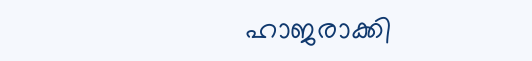ഹാജരാക്കി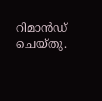റിമാൻഡ് ചെയ്തു.